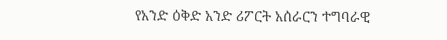የአንድ ዕቅድ አንድ ሪፖርት አሰራርን ተግባራዊ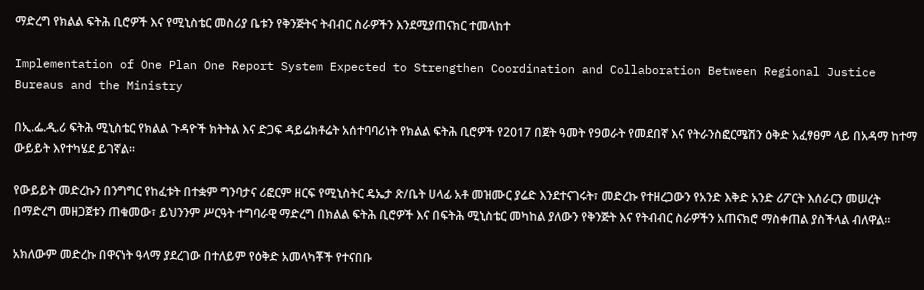ማድረግ የክልል ፍትሕ ቢሮዎች እና የሚኒስቴር መስሪያ ቤቱን የቅንጅትና ትብብር ስራዎችን እንደሚያጠናክር ተመላከተ

Implementation of One Plan One Report System Expected to Strengthen Coordination and Collaboration Between Regional Justice Bureaus and the Ministry

በኢ.ፌ.ዲ.ሪ ፍትሕ ሚኒስቴር የክልል ጉዳዮች ክትትል እና ድጋፍ ዳይሬክቶሬት አሰተባባሪነት የክልል ፍትሕ ቢሮዎች የ2017 በጀት ዓመት የ9ወራት የመደበኛ እና የትራንስፎርሜሽን ዕቅድ አፈፃፀም ላይ በአዳማ ከተማ ውይይት እየተካሄደ ይገኛል፡፡

የውይይት መድረኩን በንግግር የከፈቱት በተቋም ግንባታና ሪፎርም ዘርፍ የሚኒስትር ዴኤታ ጽ/ቤት ሀላፊ አቶ መዝሙር ያሬድ እንደተናገሩት፣ መድረኩ የተዘረጋውን የአንድ እቅድ አንድ ሪፖርት እሰራርን መሠረት በማድረግ መዘጋጀቱን ጠቁመው፣ ይህንንም ሥርዓት ተግባራዊ ማድረግ በክልል ፍትሕ ቢሮዎች እና በፍትሕ ሚኒስቴር መካከል ያለውን የቅንጅት እና የትብብር ስራዎችን አጠናክሮ ማስቀጠል ያስችላል ብለዋል፡፡

አክለውም መድረኩ በዋናነት ዓላማ ያደረገው በተለይም የዕቅድ አመላካቾች የተናበቡ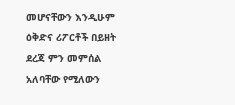መሆናቸውን እንዲሁም ዕቅድና ሪፖርቶች በይዘት ደረጃ ምን መምሰል አለባቸው የሚለውን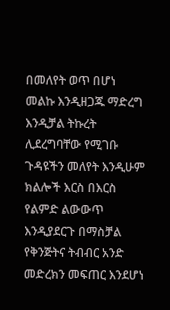በመለየት ወጥ በሆነ መልኩ እንዲዘጋጁ ማድረግ እንዲቻል ትኩረት ሊደረግባቸው የሚገቡ ጉዳዩችን መለየት እንዲሁም ክልሎች እርስ በእርስ የልምድ ልውውጥ እንዲያደርጉ በማስቻል የቅንጅትና ትብብር አንድ መድረክን መፍጠር እንደሆነ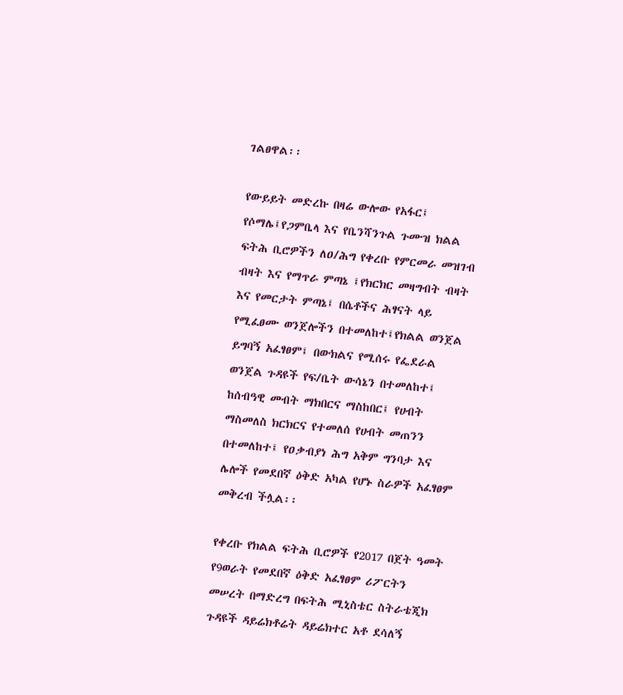ገልፀዋል፡፡

የውይይት መድረኩ በዛሬ ውሎው የአፋር፤ የሶማሌ፤የጋምቤላ እና የቤንሻንጉል ጉሙዝ ክልል ፍትሕ ቢሮዎችን ለዐ/ሕግ የቀረቡ የምርመራ መዝገብ ብዛት እና የማጥራ ምጣኔ ፤የክርክር መዛግብት ብዛት እና የመርታት ምጣኔ፤ በሴቶችና ሕፃናት ላይ የሚፈፀሙ ወንጀሎችን በተመለከተ፤የክልል ወንጀል ይግባኝ አፈፃፀም፤ በውክልና የሚሰሩ የፌደራል ወንጀል ጉዳዩች የፍ/ቤት ውሳኔን በተመለከተ፤ ከሰብዓዊ መብት ማክበርና ማስከበር፤ የሀብት ማስመለስ ክርክርና የተመለሰ የሀብት መጠንን በተመለከተ፤ የዐቃብያነ ሕግ አቅም ግንባታ እና ሌሎች የመደበኛ ዕቅድ አካል የሆኑ ስራዎች አፈፃፀም መቅረብ ችሏል፡፡

የቀረቡ የክልል ፍትሕ ቢሮዎች የ2017 በጀት ዓመት የ9ወራት የመደበኛ ዕቅድ አፈፃፀም ሪፖርትን መሠረት በማድረግ በፍትሕ ሚኒስቴር ስትራቴጂክ ጉዳዩች ዳይሬክቶሬት ዳይሬክተር አቶ ደሳለኝ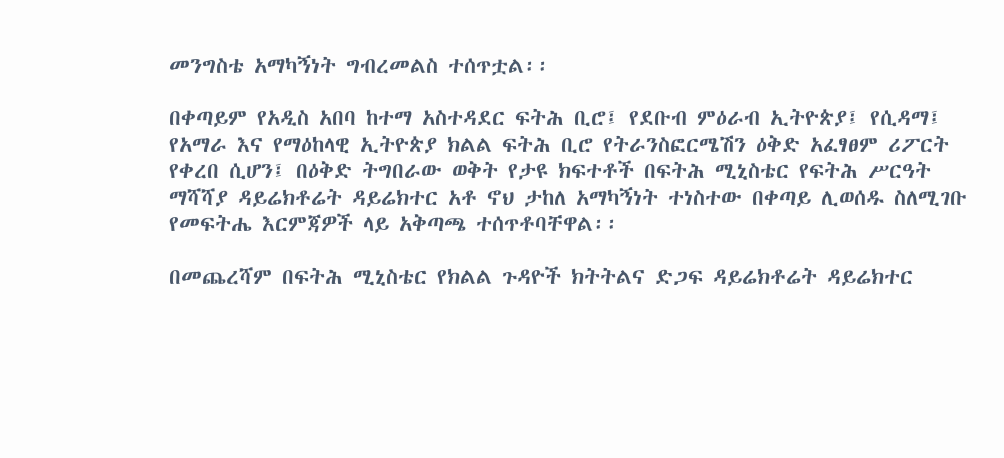መንግስቴ አማካኝነት ግብረመልስ ተሰጥቷል፡፡

በቀጣይም የአዲስ አበባ ከተማ አስተዳደር ፍትሕ ቢሮ፤ የደቡብ ምዕራብ ኢትዮጵያ፤ የሲዳማ፤ የአማራ እና የማዕከላዊ ኢትዮጵያ ክልል ፍትሕ ቢሮ የትራንስፎርሜሽን ዕቅድ አፈፃፀም ሪፖርት የቀረበ ሲሆን፤ በዕቅድ ትግበራው ወቅት የታዩ ክፍተቶች በፍትሕ ሚኒስቴር የፍትሕ ሥርዓት ማሻሻያ ዳይሬክቶሬት ዳይሬክተር አቶ ኖህ ታከለ አማካኝነት ተነስተው በቀጣይ ሊወሰዱ ስለሚገቡ የመፍትሔ እርምጃዎች ላይ አቅጣጫ ተሰጥቶባቸዋል፡፡

በመጨረሻም በፍትሕ ሚኒስቴር የክልል ጉዳዮች ክትትልና ድጋፍ ዳይሬክቶሬት ዳይሬክተር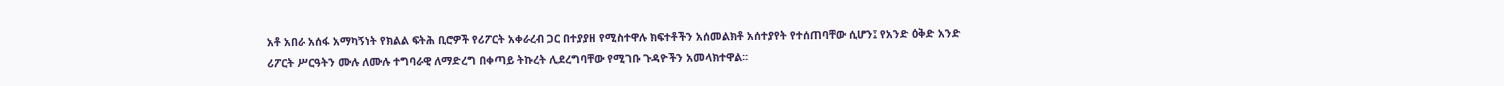አቶ አበራ አሰፋ አማካኝነት የክልል ፍትሕ ቢሮዎች የሪፖርት አቀራረብ ጋር በተያያዘ የሚስተዋሉ ክፍተቶችን አሰመልክቶ አሰተያየት የተሰጠባቸው ሲሆን፤ የአንድ ዕቅድ አንድ ሪፖርት ሥርዓትን ሙሉ ለሙሉ ተግባራዊ ለማድረግ በቀጣይ ትኩረት ሊደረግባቸው የሚገቡ ጉዳዮችን አመላክተዋል፡፡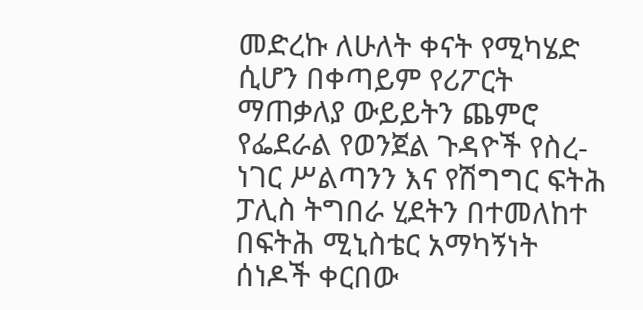መድረኩ ለሁለት ቀናት የሚካሄድ ሲሆን በቀጣይም የሪፖርት ማጠቃለያ ውይይትን ጨምሮ የፌደራል የወንጀል ጉዳዮች የስረ-ነገር ሥልጣንን እና የሽግግር ፍትሕ ፓሊስ ትግበራ ሂደትን በተመለከተ በፍትሕ ሚኒስቴር አማካኝነት ሰነዶች ቀርበው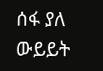ሰፋ ያለ ውይይት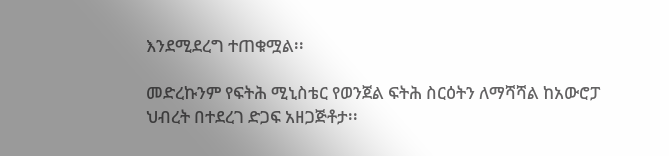እንደሚደረግ ተጠቁሟል፡፡

መድረኩንም የፍትሕ ሚኒስቴር የወንጀል ፍትሕ ስርዕትን ለማሻሻል ከአውሮፓ ህብረት በተደረገ ድጋፍ አዘጋጅቶታ፡፡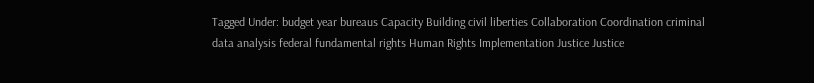Tagged Under: budget year bureaus Capacity Building civil liberties Collaboration Coordination criminal data analysis federal fundamental rights Human Rights Implementation Justice Justice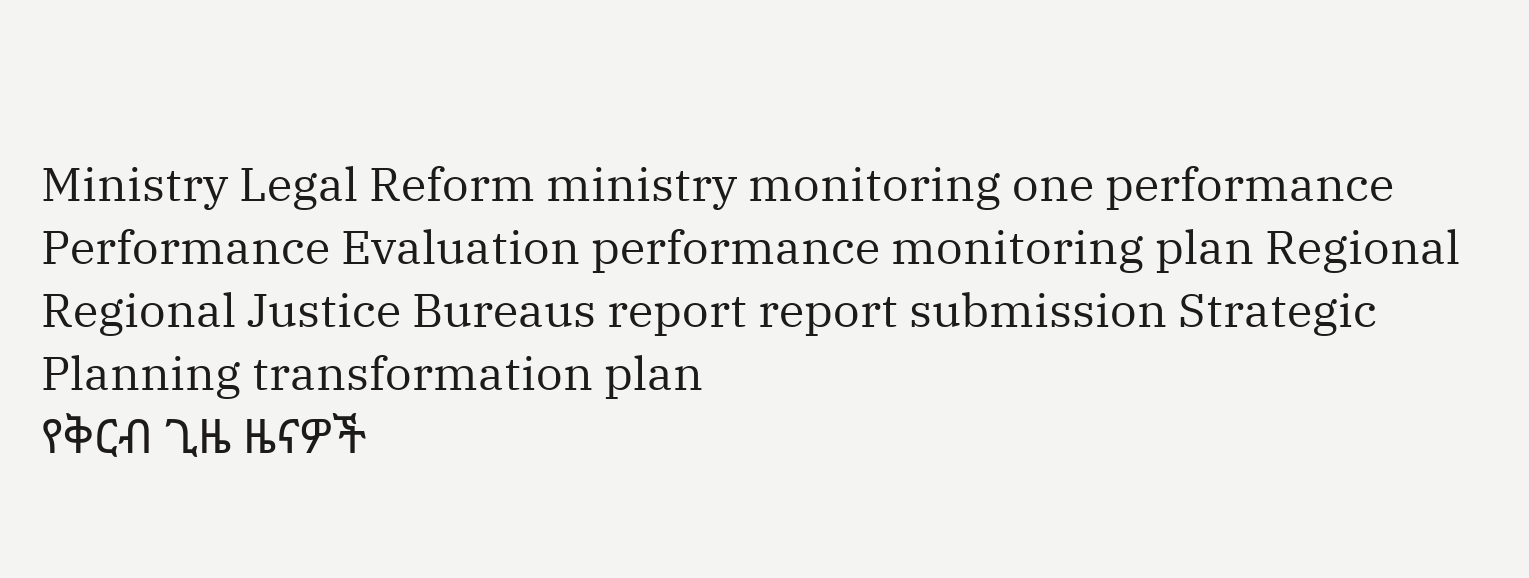Ministry Legal Reform ministry monitoring one performance Performance Evaluation performance monitoring plan Regional Regional Justice Bureaus report report submission Strategic Planning transformation plan
የቅርብ ጊዜ ዜናዎች